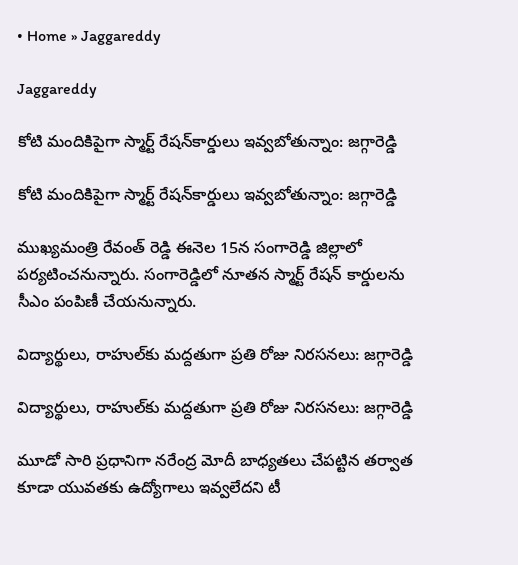• Home » Jaggareddy

Jaggareddy

కోటి మందికిపైగా స్మార్ట్‌ రేషన్‌కార్డులు ఇవ్వబోతున్నాం: జగ్గారెడ్డి

కోటి మందికిపైగా స్మార్ట్‌ రేషన్‌కార్డులు ఇవ్వబోతున్నాం: జగ్గారెడ్డి

ముఖ్యమంత్రి రేవంత్ రెడ్డి ఈనెల 15న సంగారెడ్డి జిల్లాలో పర్యటించనున్నారు. సంగారెడ్డిలో నూతన స్మార్ట్ రేషన్‌ కార్డులను సీఎం పంపిణీ చేయనున్నారు.

విద్యార్థులు, రాహుల్‌కు మద్దతుగా ప్రతి రోజు నిరసనలు: జగ్గారెడ్డి

విద్యార్థులు, రాహుల్‌కు మద్దతుగా ప్రతి రోజు నిరసనలు: జగ్గారెడ్డి

మూడో సారి ప్రధానిగా నరేంద్ర మోదీ బాధ్యతలు చేపట్టిన తర్వాత కూడా యువతకు ఉద్యోగాలు ఇవ్వలేదని టీ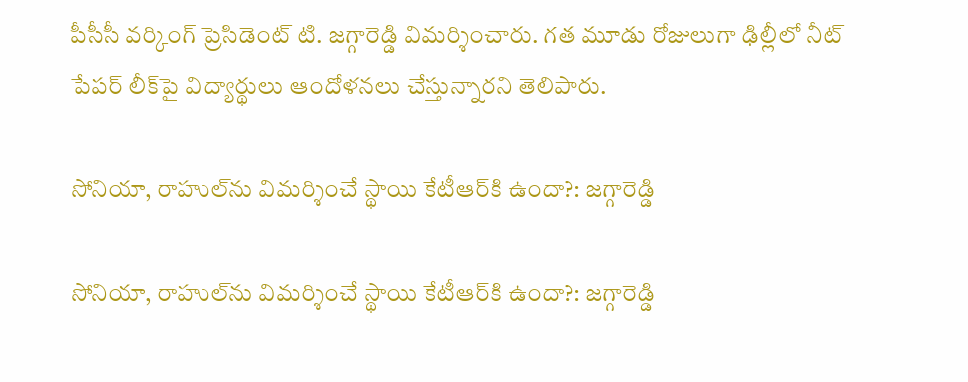పీసీసీ వర్కింగ్ ప్రెసిడెంట్ టి. జగ్గారెడ్డి విమర్శించారు. గత మూడు రోజులుగా ఢిల్లీలో నీట్ పేపర్ లీక్‌పై విద్యార్థులు ఆందోళనలు చేస్తున్నారని తెలిపారు.

సోనియా, రాహుల్‌ను విమర్శించే స్థాయి కేటీఆర్‌కి ఉందా?: జగ్గారెడ్డి

సోనియా, రాహుల్‌ను విమర్శించే స్థాయి కేటీఆర్‌కి ఉందా?: జగ్గారెడ్డి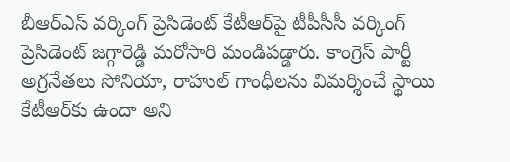బీఆర్ఎస్ వర్కింగ్ ప్రెసిడెంట్ కేటీఆర్‌పై టీపీసీసీ వర్కింగ్ ప్రెసిడెంట్ జగ్గారెడ్డి మరోసారి మండిపడ్డారు. కాంగ్రెస్ పార్టీ అగ్రనేతలు సోనియా, రాహుల్‌ గాంధీలను విమర్శించే స్థాయి కేటీఆర్‌కు ఉందా అని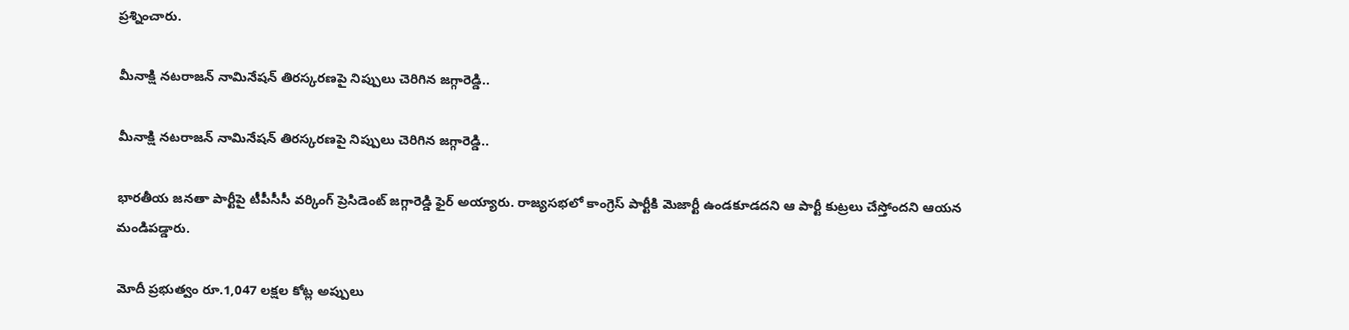ప్రశ్నించారు.

మీనాక్షి నటరాజన్ నామినేషన్‌ తిరస్కరణపై నిప్పులు చెరిగిన జగ్గారెడ్డి..

మీనాక్షి నటరాజన్ నామినేషన్‌ తిరస్కరణపై నిప్పులు చెరిగిన జగ్గారెడ్డి..

భారతీయ జనతా పార్టీపై టీపీసీసీ వర్కింగ్ ప్రెసిడెంట్ జగ్గారెడ్డి ఫైర్ అయ్యారు. రాజ్యసభలో కాంగ్రెస్ పార్టీకి మెజార్టీ ఉండకూడదని ఆ పార్టీ కుట్రలు చేస్తోందని ఆయన మండిపడ్డారు.

మోదీ ప్రభుత్వం రూ.1,047 లక్షల కోట్ల అప్పులు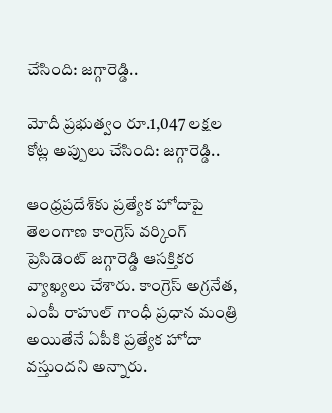చేసింది: జగ్గారెడ్డి..

మోదీ ప్రభుత్వం రూ.1,047 లక్షల కోట్ల అప్పులు చేసింది: జగ్గారెడ్డి..

ఆంధ్రప్రదేశ్‌కు ప్రత్యేక హోదాపై తెలంగాణ కాంగ్రెస్ వర్కింగ్ ప్రెసిడెంట్ జగ్గారెడ్డి ఆసక్తికర వ్యాఖ్యలు చేశారు. కాంగ్రెస్ అగ్రనేత, ఎంపీ రాహుల్ గాంధీ ప్రధాన మంత్రి అయితేనే ఏపీకి ప్రత్యేక హోదా వస్తుందని అన్నారు.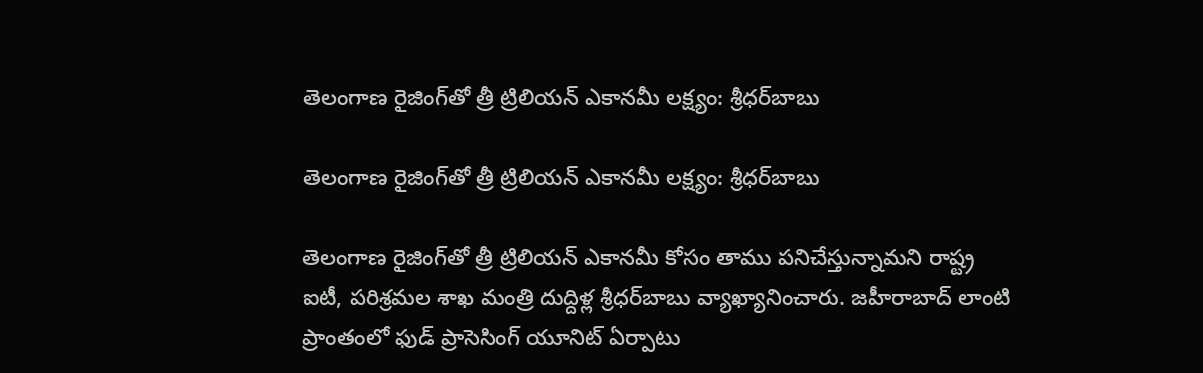తెలంగాణ రైజింగ్‌తో త్రీ ట్రిలియన్ ఎకానమీ లక్ష్యం: శ్రీధర్‌బాబు

తెలంగాణ రైజింగ్‌తో త్రీ ట్రిలియన్ ఎకానమీ లక్ష్యం: శ్రీధర్‌బాబు

తెలంగాణ రైజింగ్‌తో త్రీ ట్రిలియన్ ఎకానమీ కోసం తాము పనిచేస్తున్నామని రాష్ట్ర ఐటీ, పరిశ్రమల శాఖ మంత్రి దుద్దిళ్ల శ్రీధర్‌బాబు వ్యాఖ్యానించారు. జహీరాబాద్ లాంటి ప్రాంతంలో ఫుడ్ ప్రాసెసింగ్ యూనిట్ ఏర్పాటు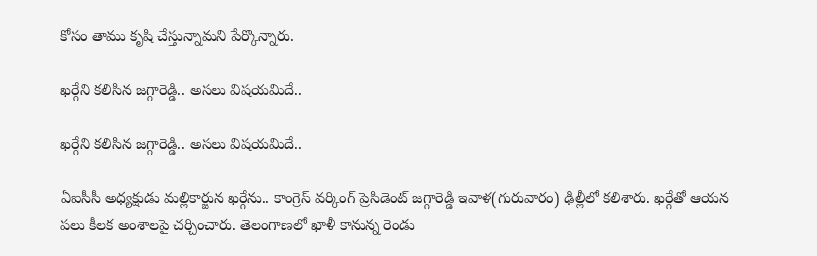కోసం తాము కృషి చేస్తున్నామని పేర్కొన్నారు.

ఖర్గే‌ని కలిసిన జగ్గారెడ్డి.. అసలు విషయమిదే..

ఖర్గే‌ని కలిసిన జగ్గారెడ్డి.. అసలు విషయమిదే..

ఏఐసీసీ అధ్యక్షుడు మల్లికార్జున ఖర్గేను.. కాంగ్రెస్ వర్కింగ్ ప్రెసిడెంట్ జగ్గారెడ్డి ఇవాళ(గురువారం) ఢిల్లీలో కలిశారు. ఖర్గేతో ఆయన పలు కీలక అంశాలపై చర్చించారు. తెలంగాణలో ఖాళీ కానున్న రెండు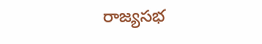రాజ్యసభ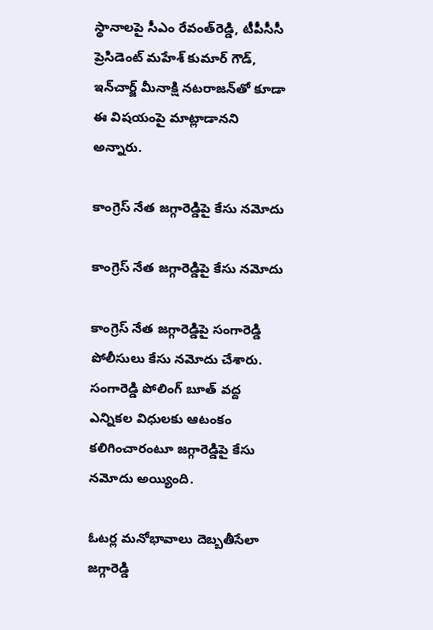స్థానాలపై సీఎం రేవంత్‌రెడ్డి, టీపీసీసీ ప్రెసిడెంట్ మహేశ్ కుమార్ గౌడ్, ఇన్‌చార్జ్ మీనాక్షి నటరాజన్‌తో కూడా ఈ విషయంపై మాట్లాడానని అన్నారు.

కాంగ్రెస్ నేత జగ్గారెడ్డిపై కేసు నమోదు

కాంగ్రెస్ నేత జగ్గారెడ్డిపై కేసు నమోదు

కాంగ్రెస్ నేత జగ్గారెడ్డిపై సంగారెడ్డి పోలీసులు కేసు నమోదు చేశారు. సంగారెడ్డి పోలింగ్‌ బూత్ వద్ద ఎన్నికల విధులకు ఆటంకం కలిగించారంటూ జగ్గారెడ్డిపై కేసు నమోదు అయ్యింది.

ఓటర్ల మనోభావాలు దెబ్బతీసేలా జగ్గారెడ్డి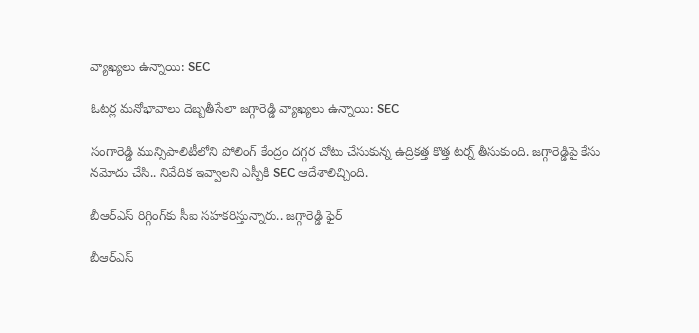వ్యాఖ్యలు ఉన్నాయి: SEC

ఓటర్ల మనోభావాలు దెబ్బతీసేలా జగ్గారెడ్డి వ్యాఖ్యలు ఉన్నాయి: SEC

సంగారెడ్డి మున్సిపాలిటీలోని పోలింగ్ కేంద్రం దగ్గర చోటు చేసుకున్న ఉద్రికత్త కొత్త టర్న్ తీసుకుంది. జగ్గారెడ్డిపై కేసు నమోదు చేసి.. నివేదిక ఇవ్వాలని ఎస్పీకి SEC ఆదేశాలిచ్చింది.

బీఆర్ఎస్ రిగ్గింగ్‌కు సీఐ సహకరిస్తున్నారు.. జగ్గారెడ్డి ఫైర్

బీఆర్ఎస్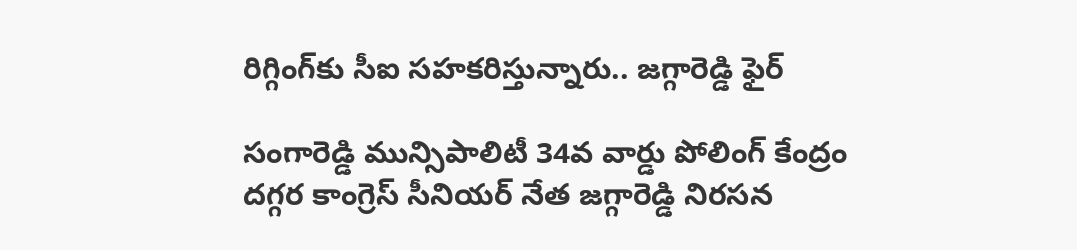రిగ్గింగ్‌కు సీఐ సహకరిస్తున్నారు.. జగ్గారెడ్డి ఫైర్

సంగారెడ్డి మున్సిపాలిటీ 34వ వార్డు పోలింగ్ కేంద్రం దగ్గర కాంగ్రెస్ సీనియర్ నేత జగ్గారెడ్డి నిరసన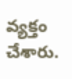వ్యక్తం చేశారు.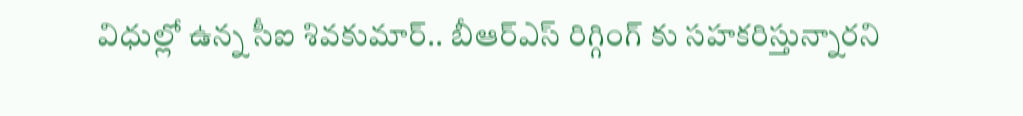విధుల్లో ఉన్న సీఐ శివకుమార్.. బీఆర్ఎస్ రిగ్గింగ్ కు సహకరిస్తున్నారని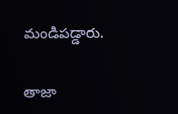మండిపడ్డారు.

తాజా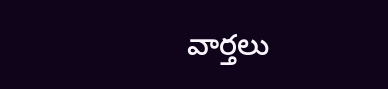వార్తలు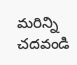మరిన్ని చదవండి